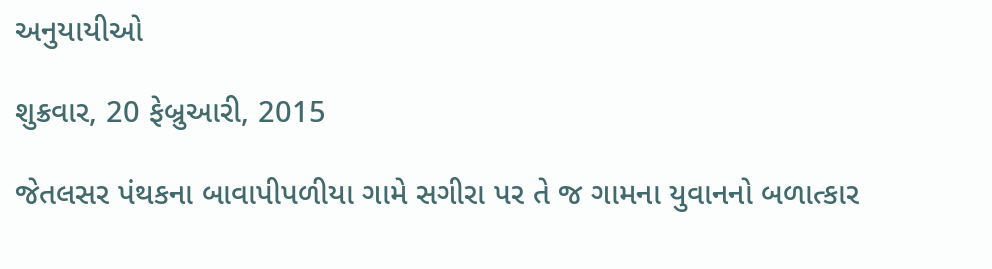અનુયાયીઓ

શુક્રવાર, 20 ફેબ્રુઆરી, 2015

જેતલસર પંથકના બાવાપીપળીયા ગામે સગીરા પર તે જ ગામના યુવાનનો બળાત્કાર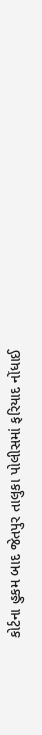કોર્ટના હુકમ બાદ જેતપુર તાલુકા પોલીસમાં ફરિયાદ નોંધાઈ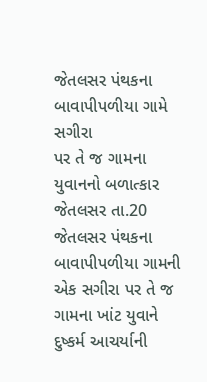જેતલસર પંથકના બાવાપીપળીયા ગામે સગીરા
પર તે જ ગામના યુવાનનો બળાત્કાર
જેતલસર તા.20
જેતલસર પંથકના બાવાપીપળીયા ગામની એક સગીરા પર તે જ ગામના ખાંટ યુવાને દુષ્કર્મ આચર્યાની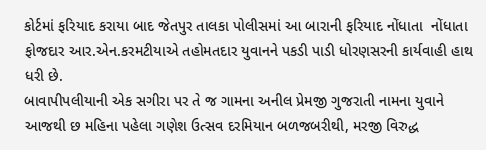કોર્ટમાં ફરિયાદ કરાયા બાદ જેતપુર તાલકા પોલીસમાં આ બારાની ફરિયાદ નોંધાતા  નોંધાતા ફોજદાર આર.એન.કરમટીયાએ તહોમતદાર યુવાનને પકડી પાડી ધોરણસરની કાર્યવાહી હાથ ધરી છે.
બાવાપીપલીયાની એક સગીરા પર તે જ ગામના અનીલ પ્રેમજી ગુજરાતી નામના યુવાને આજથી છ મહિના પહેલા ગણેશ ઉત્સવ દરમિયાન બળજબરીથી, મરજી વિરુદ્ધ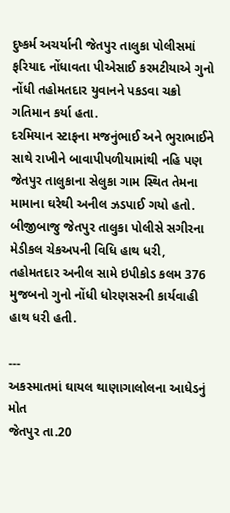દુષ્કર્મ અચર્યાની જેતપુર તાલુકા પોલીસમાં ફરિયાદ નોંધાવતા પીએસાઈ કરમટીયાએ ગુનો નોંધી તહોમતદાર યુવાનને પકડવા ચક્રો ગતિમાન કર્યા હતા.
દરમિયાન સ્ટાફના મજનુંભાઈ અને ભુરાભાઈને સાથે રાખીને બાવાપીપળીયામાંથી નહિ પણ જેતપુર તાલુકાના સેલુકા ગામ સ્થિત તેમના મામાના ઘરેથી અનીલ ઝડપાઈ ગયો હતો.
બીજીબાજુ જેતપુર તાલુકા પોલીસે સગીરના મેડીકલ ચેકઅપની વિધિ હાથ ધરી, તહોમતદાર અનીલ સામે ઇપીકોડ કલમ 376 મુજબનો ગુનો નોંધી ધોરણસરની કાર્યવાહી હાથ ધરી હતી.

---
અકસ્માતમાં ઘાયલ થાણાગાલોલના આધેડનું મોત
જેતપુર તા.20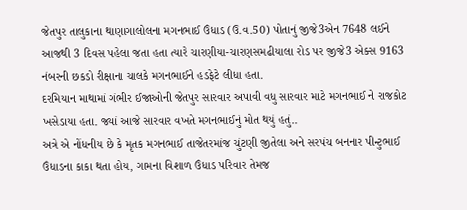જેતપુર તાલુકાના થાણાગાલોલના મગનભાઈ ઉંધાડ (ઉ.વ.50) પોતાનું જીજે3એન 7648 લઈને આજથી 3 દિવસ પહેલા જતા હતા ત્યારે ચારણીયા-ચારણસમઢીયાલા રોડ પર જીજે3 એક્સ 9163 નંબરની છકડો રીક્ષાના ચાલકે મગનભાઈને હડફેટે લીધા હતા.
દરમિયાન માથામાં ગંભીર ઈજાઓની જેતપુર સારવાર અપાવી વધુ સારવાર માટે મગનભાઈ ને રાજકોટ ખસેડાયા હતા. જ્યાં આજે સારવાર વખતે મગનભાઈનું મોત થયું હતું..
અત્રે એ નોંધનીય છે કે મૃતક મગનભાઈ તાજેતરમાંજ ચુંટણી જીતેલા અને સરપંચ બનનાર પીન્ટુભાઈ ઉંધાડના કાકા થતા હોય, ગામના વિશાળ ઉંધાડ પરિવાર તેમજ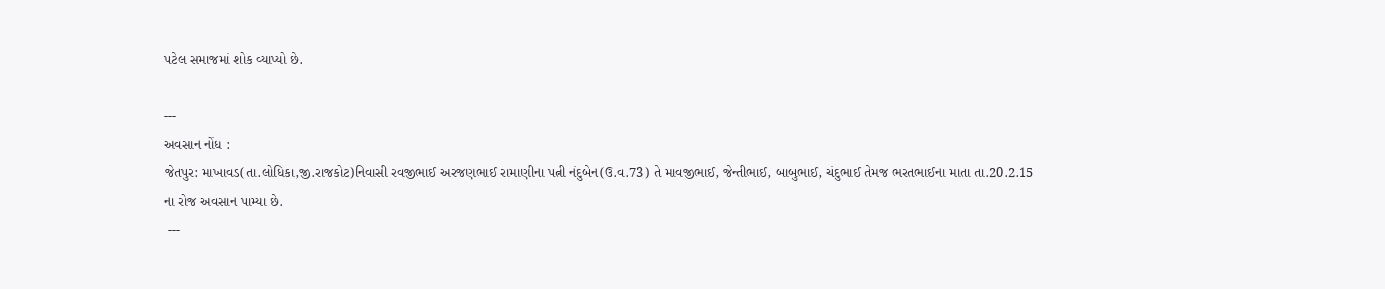પટેલ સમાજમાં શોક વ્યાપ્યો છે.

---
અવસાન નોંધ :
જેતપુર: માખાવડ(તા.લોધિકા,જી.રાજકોટ)નિવાસી રવજીભાઈ અરજણભાઈ રામાણીના પત્ની નંદુબેન(ઉ.વ.73) તે માવજીભાઈ, જેન્તીભાઈ, બાબુભાઈ, ચંદુભાઈ તેમજ ભરતભાઈના માતા તા.20.2.15 ના રોજ અવસાન પામ્યા છે.
 ---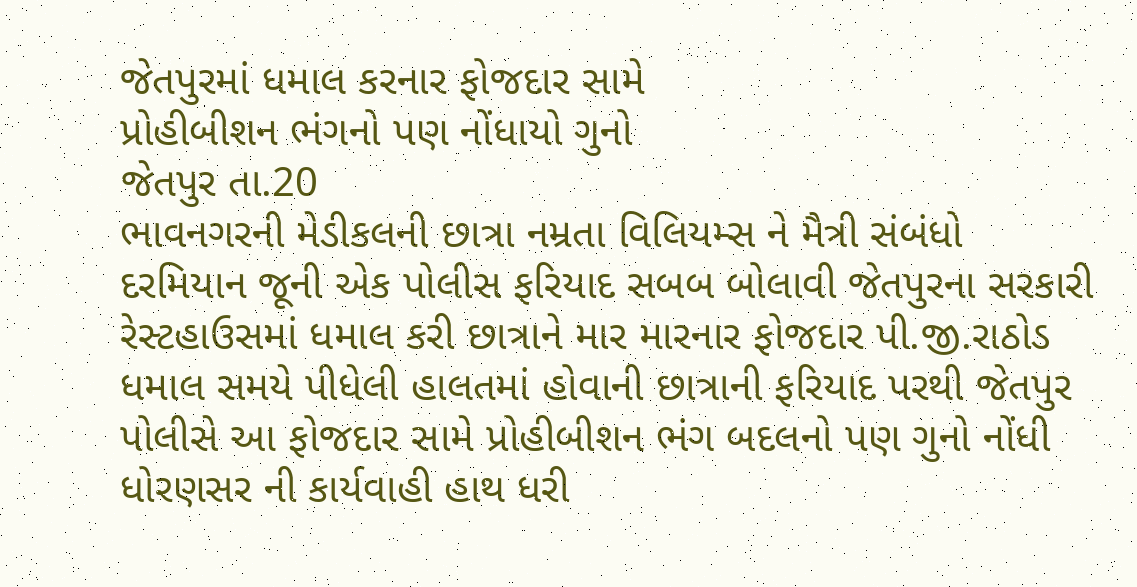જેતપુરમાં ધમાલ કરનાર ફોજદાર સામે
પ્રોહીબીશન ભંગનો પણ નોંધાયો ગુનો
જેતપુર તા.20
ભાવનગરની મેડીકલની છાત્રા નમ્રતા વિલિયમ્સ ને મૈત્રી સંબંધો દરમિયાન જૂની એક પોલીસ ફરિયાદ સબબ બોલાવી જેતપુરના સરકારી રેસ્ટહાઉસમાં ધમાલ કરી છાત્રાને માર મારનાર ફોજદાર પી.જી.રાઠોડ ધમાલ સમયે પીધેલી હાલતમાં હોવાની છાત્રાની ફરિયાદ પરથી જેતપુર પોલીસે આ ફોજદાર સામે પ્રોહીબીશન ભંગ બદલનો પણ ગુનો નોંધી ધોરણસર ની કાર્યવાહી હાથ ધરી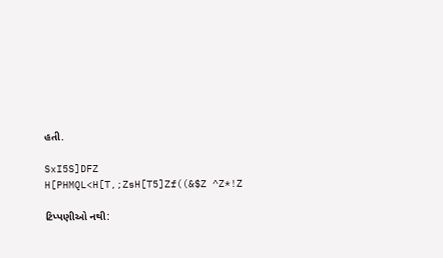હતી.

SxI5S]DFZ H[PHMQL<H[T,;ZsH[T5]Zf((&$Z ^Z*!Z

ટિપ્પણીઓ નથી: